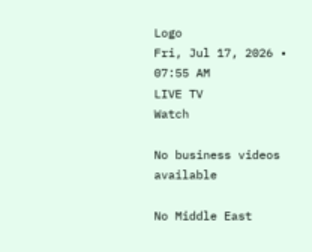Logo
Fri, Jul 17, 2026 • 07:55 AM
LIVE TV
Watch

No business videos available

No Middle East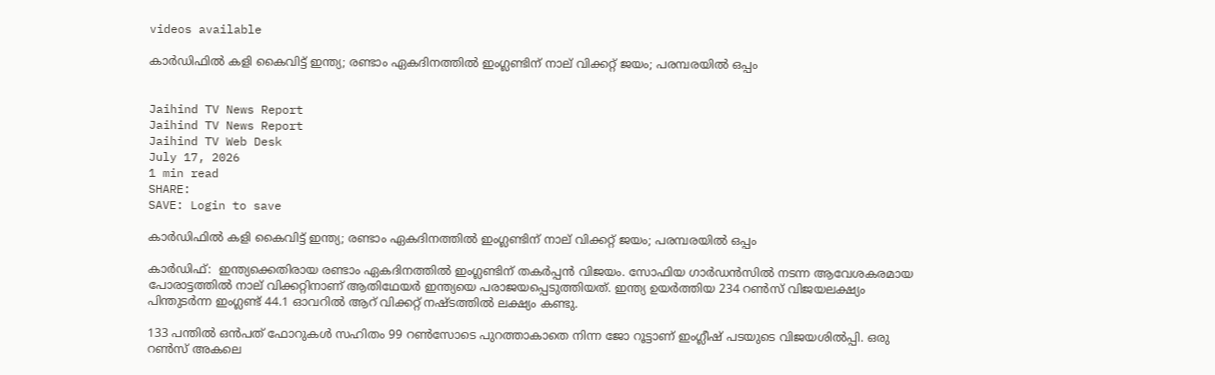videos available

കാര്‍ഡിഫില്‍ കളി കൈവിട്ട് ഇന്ത്യ; രണ്ടാം ഏകദിനത്തില്‍ ഇംഗ്ലണ്ടിന് നാല് വിക്കറ്റ് ജയം; പരമ്പരയില്‍ ഒപ്പം


Jaihind TV News Report
Jaihind TV News Report
Jaihind TV Web Desk
July 17, 2026
1 min read
SHARE:
SAVE: Login to save

കാര്‍ഡിഫില്‍ കളി കൈവിട്ട് ഇന്ത്യ; രണ്ടാം ഏകദിനത്തില്‍ ഇംഗ്ലണ്ടിന് നാല് വിക്കറ്റ് ജയം; പരമ്പരയില്‍ ഒപ്പം

കാര്‍ഡിഫ്:  ഇന്ത്യക്കെതിരായ രണ്ടാം ഏകദിനത്തില്‍ ഇംഗ്ലണ്ടിന് തകര്‍പ്പന്‍ വിജയം. സോഫിയ ഗാര്‍ഡന്‍സില്‍ നടന്ന ആവേശകരമായ പോരാട്ടത്തില്‍ നാല് വിക്കറ്റിനാണ് ആതിഥേയര്‍ ഇന്ത്യയെ പരാജയപ്പെടുത്തിയത്. ഇന്ത്യ ഉയര്‍ത്തിയ 234 റണ്‍സ് വിജയലക്ഷ്യം പിന്തുടര്‍ന്ന ഇംഗ്ലണ്ട് 44.1 ഓവറില്‍ ആറ് വിക്കറ്റ് നഷ്ടത്തില്‍ ലക്ഷ്യം കണ്ടു.

133 പന്തില്‍ ഒന്‍പത് ഫോറുകള്‍ സഹിതം 99 റണ്‍സോടെ പുറത്താകാതെ നിന്ന ജോ റൂട്ടാണ് ഇംഗ്ലീഷ് പടയുടെ വിജയശില്‍പ്പി. ഒരു റണ്‍സ് അകലെ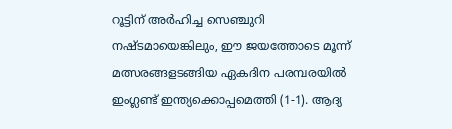റൂട്ടിന് അര്‍ഹിച്ച സെഞ്ചുറി നഷ്ടമായെങ്കിലും, ഈ ജയത്തോടെ മൂന്ന് മത്സരങ്ങളടങ്ങിയ ഏകദിന പരമ്പരയില്‍ ഇംഗ്ലണ്ട് ഇന്ത്യക്കൊപ്പമെത്തി (1-1). ആദ്യ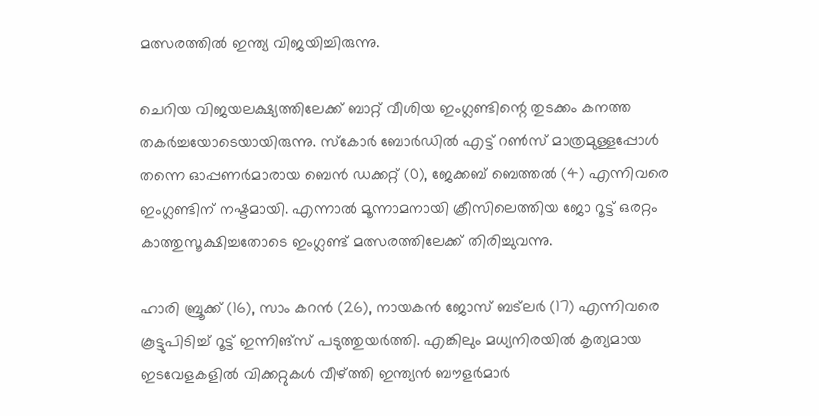മത്സരത്തില്‍ ഇന്ത്യ വിജയിച്ചിരുന്നു.

ചെറിയ വിജയലക്ഷ്യത്തിലേക്ക് ബാറ്റ് വീശിയ ഇംഗ്ലണ്ടിന്റെ തുടക്കം കനത്ത തകര്‍ച്ചയോടെയായിരുന്നു. സ്‌കോര്‍ ബോര്‍ഡില്‍ എട്ട് റണ്‍സ് മാത്രമുള്ളപ്പോള്‍ തന്നെ ഓപ്പണര്‍മാരായ ബെന്‍ ഡക്കറ്റ് (0), ജേക്കബ് ബെത്തല്‍ (4) എന്നിവരെ ഇംഗ്ലണ്ടിന് നഷ്ടമായി. എന്നാല്‍ മൂന്നാമനായി ക്രീസിലെത്തിയ ജോ റൂട്ട് ഒരറ്റം കാത്തുസൂക്ഷിച്ചതോടെ ഇംഗ്ലണ്ട് മത്സരത്തിലേക്ക് തിരിച്ചുവന്നു.

ഹാരി ബ്രൂക്ക് (16), സാം കറന്‍ (26), നായകന്‍ ജോസ് ബട്ലര്‍ (17) എന്നിവരെ കൂട്ടുപിടിച്ച് റൂട്ട് ഇന്നിങ്‌സ് പടുത്തുയര്‍ത്തി. എങ്കിലും മധ്യനിരയില്‍ കൃത്യമായ ഇടവേളകളില്‍ വിക്കറ്റുകള്‍ വീഴ്ത്തി ഇന്ത്യന്‍ ബൗളര്‍മാര്‍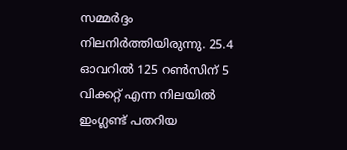സമ്മര്‍ദ്ദം നിലനിര്‍ത്തിയിരുന്നു. 25.4 ഓവറില്‍ 125 റണ്‍സിന് 5 വിക്കറ്റ് എന്ന നിലയില്‍ ഇംഗ്ലണ്ട് പതറിയ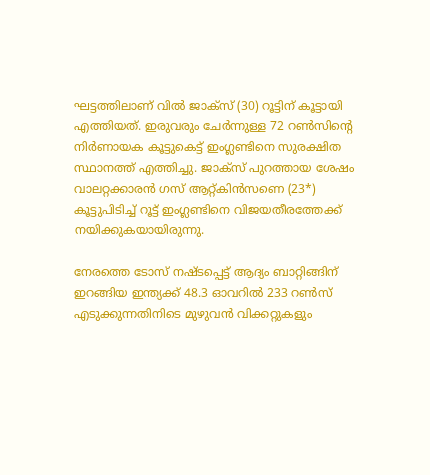ഘട്ടത്തിലാണ് വില്‍ ജാക്‌സ് (30) റൂട്ടിന് കൂട്ടായി എത്തിയത്. ഇരുവരും ചേര്‍ന്നുള്ള 72 റണ്‍സിന്റെ നിര്‍ണായക കൂട്ടുകെട്ട് ഇംഗ്ലണ്ടിനെ സുരക്ഷിത സ്ഥാനത്ത് എത്തിച്ചു. ജാക്‌സ് പുറത്തായ ശേഷം വാലറ്റക്കാരന്‍ ഗസ് ആറ്റ്കിന്‍സണെ (23*) കൂട്ടുപിടിച്ച് റൂട്ട് ഇംഗ്ലണ്ടിനെ വിജയതീരത്തേക്ക് നയിക്കുകയായിരുന്നു.

നേരത്തെ ടോസ് നഷ്ടപ്പെട്ട് ആദ്യം ബാറ്റിങ്ങിന് ഇറങ്ങിയ ഇന്ത്യക്ക് 48.3 ഓവറില്‍ 233 റണ്‍സ് എടുക്കുന്നതിനിടെ മുഴുവന്‍ വിക്കറ്റുകളും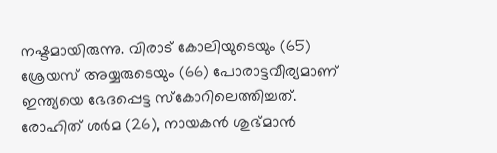നഷ്ടമായിരുന്നു. വിരാട് കോലിയുടെയും (65) ശ്രേയസ് അയ്യരുടെയും (66) പോരാട്ടവീര്യമാണ് ഇന്ത്യയെ ഭേദപ്പെട്ട സ്‌കോറിലെത്തിച്ചത്. രോഹിത് ശര്‍മ (26), നായകന്‍ ശുഭ്മാന്‍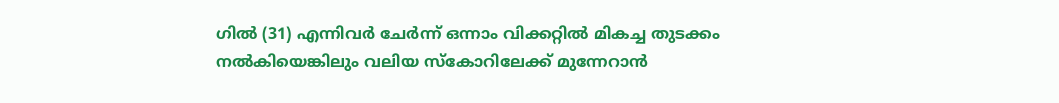ഗില്‍ (31) എന്നിവര്‍ ചേര്‍ന്ന് ഒന്നാം വിക്കറ്റില്‍ മികച്ച തുടക്കം നല്‍കിയെങ്കിലും വലിയ സ്‌കോറിലേക്ക് മുന്നേറാന്‍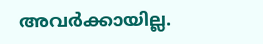അവര്‍ക്കായില്ല.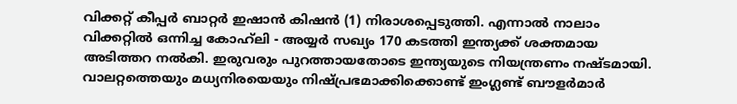വിക്കറ്റ് കീപ്പര്‍ ബാറ്റര്‍ ഇഷാന്‍ കിഷന്‍ (1) നിരാശപ്പെടുത്തി. എന്നാല്‍ നാലാം വിക്കറ്റില്‍ ഒന്നിച്ച കോഹ്‌ലി - അയ്യര്‍ സഖ്യം 170 കടത്തി ഇന്ത്യക്ക് ശക്തമായ അടിത്തറ നല്‍കി. ഇരുവരും പുറത്തായതോടെ ഇന്ത്യയുടെ നിയന്ത്രണം നഷ്ടമായി. വാലറ്റത്തെയും മധ്യനിരയെയും നിഷ്പ്രഭമാക്കിക്കൊണ്ട് ഇംഗ്ലണ്ട് ബൗളര്‍മാര്‍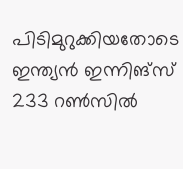പിടിമുറുക്കിയതോടെ ഇന്ത്യന്‍ ഇന്നിങ്‌സ് 233 റണ്‍സില്‍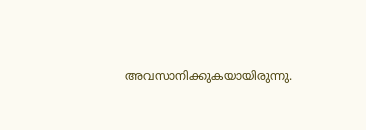അവസാനിക്കുകയായിരുന്നു.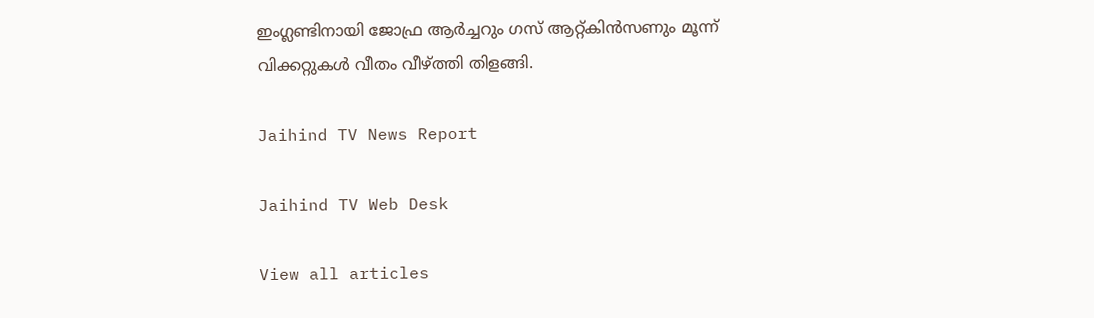ഇംഗ്ലണ്ടിനായി ജോഫ്ര ആര്‍ച്ചറും ഗസ് ആറ്റ്കിന്‍സണും മൂന്ന് വിക്കറ്റുകള്‍ വീതം വീഴ്ത്തി തിളങ്ങി.

Jaihind TV News Report

Jaihind TV Web Desk

View all articles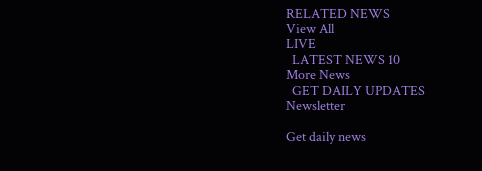RELATED NEWS
View All
LIVE
  LATEST NEWS 10
More News
  GET DAILY UPDATES
Newsletter

Get daily news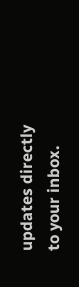updates directly to your inbox.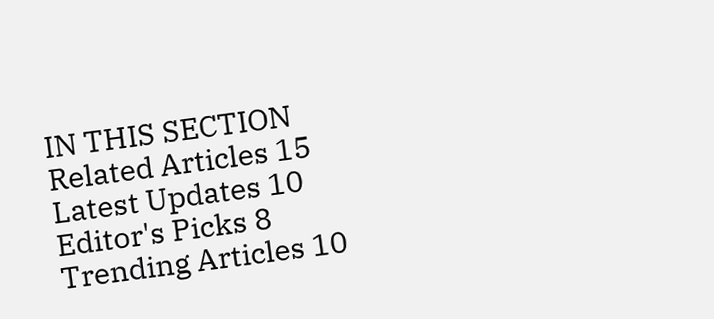IN THIS SECTION
Related Articles 15
Latest Updates 10
Editor's Picks 8
Trending Articles 10